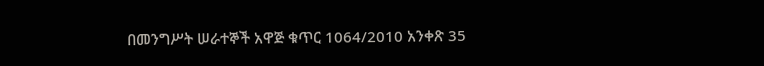በመንግሥት ሠራተኞች አዋጅ ቁጥር 1064/2010 አንቀጽ 35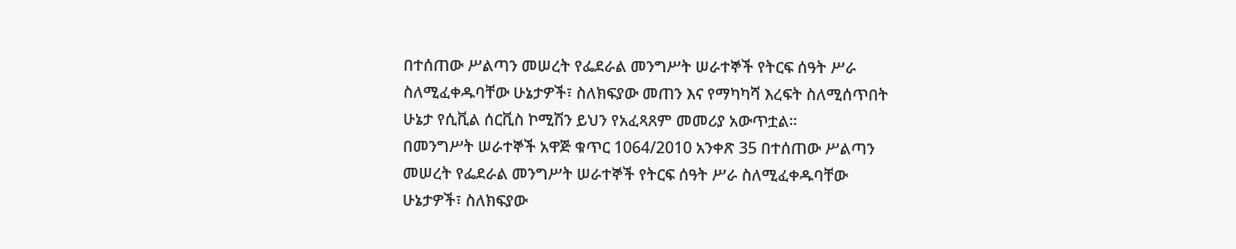በተሰጠው ሥልጣን መሠረት የፌደራል መንግሥት ሠራተኞች የትርፍ ሰዓት ሥራ ስለሚፈቀዱባቸው ሁኔታዎች፣ ስለክፍያው መጠን እና የማካካሻ እረፍት ስለሚሰጥበት ሁኔታ የሲቪል ሰርቪስ ኮሚሽን ይህን የአፈጻጸም መመሪያ አውጥቷል፡፡
በመንግሥት ሠራተኞች አዋጅ ቁጥር 1064/2010 አንቀጽ 35 በተሰጠው ሥልጣን መሠረት የፌደራል መንግሥት ሠራተኞች የትርፍ ሰዓት ሥራ ስለሚፈቀዱባቸው ሁኔታዎች፣ ስለክፍያው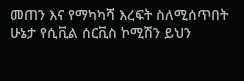መጠን እና የማካካሻ እረፍት ስለሚሰጥበት ሁኔታ የሲቪል ሰርቪስ ኮሚሽን ይህን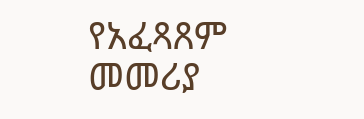የአፈጻጸም መመሪያ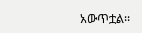አውጥቷል፡፡